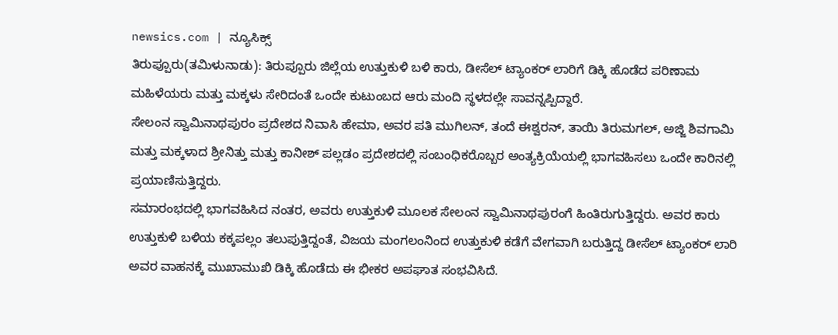newsics.com | ನ್ಯೂಸಿಕ್ಸ್
ತಿರುಪ್ಪೂರು(ತಮಿಳುನಾಡು): ತಿರುಪ್ಪೂರು ಜಿಲ್ಲೆಯ ಉತ್ತುಕುಳಿ ಬಳಿ ಕಾರು, ಡೀಸೆಲ್ ಟ್ಯಾಂಕರ್ ಲಾರಿಗೆ ಡಿಕ್ಕಿ ಹೊಡೆದ ಪರಿಣಾಮ ಮಹಿಳೆಯರು ಮತ್ತು ಮಕ್ಕಳು ಸೇರಿದಂತೆ ಒಂದೇ ಕುಟುಂಬದ ಆರು ಮಂದಿ ಸ್ಥಳದಲ್ಲೇ ಸಾವನ್ನಪ್ಪಿದ್ದಾರೆ.
ಸೇಲಂನ ಸ್ವಾಮಿನಾಥಪುರಂ ಪ್ರದೇಶದ ನಿವಾಸಿ ಹೇಮಾ, ಅವರ ಪತಿ ಮುಗಿಲನ್, ತಂದೆ ಈಶ್ವರನ್, ತಾಯಿ ತಿರುಮಗಲ್, ಅಜ್ಜಿ ಶಿವಗಾಮಿ ಮತ್ತು ಮಕ್ಕಳಾದ ಶ್ರೀನಿತ್ತು ಮತ್ತು ಕಾನೀಶ್ ಪಲ್ಲಡಂ ಪ್ರದೇಶದಲ್ಲಿ ಸಂಬಂಧಿಕರೊಬ್ಬರ ಅಂತ್ಯಕ್ರಿಯೆಯಲ್ಲಿ ಭಾಗವಹಿಸಲು ಒಂದೇ ಕಾರಿನಲ್ಲಿ ಪ್ರಯಾಣಿಸುತ್ತಿದ್ದರು.
ಸಮಾರಂಭದಲ್ಲಿ ಭಾಗವಹಿಸಿದ ನಂತರ, ಅವರು ಉತ್ತುಕುಳಿ ಮೂಲಕ ಸೇಲಂನ ಸ್ವಾಮಿನಾಥಪುರಂಗೆ ಹಿಂತಿರುಗುತ್ತಿದ್ದರು. ಅವರ ಕಾರು ಉತ್ತುಕುಳಿ ಬಳಿಯ ಕಕ್ಕಪಲ್ಲಂ ತಲುಪುತ್ತಿದ್ದಂತೆ, ವಿಜಯ ಮಂಗಲಂನಿಂದ ಉತ್ತುಕುಳಿ ಕಡೆಗೆ ವೇಗವಾಗಿ ಬರುತ್ತಿದ್ದ ಡೀಸೆಲ್ ಟ್ಯಾಂಕರ್ ಲಾರಿ ಅವರ ವಾಹನಕ್ಕೆ ಮುಖಾಮುಖಿ ಡಿಕ್ಕಿ ಹೊಡೆದು ಈ ಭೀಕರ ಅಪಘಾತ ಸಂಭವಿಸಿದೆ.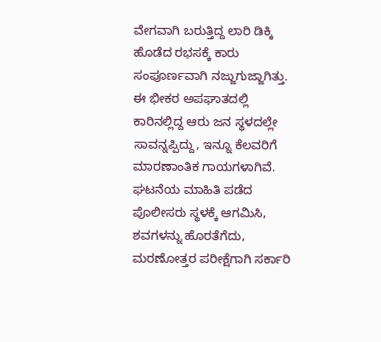ವೇಗವಾಗಿ ಬರುತ್ತಿದ್ದ ಲಾರಿ ಡಿಕ್ಕಿ ಹೊಡೆದ ರಭಸಕ್ಕೆ ಕಾರು ಸಂಪೂರ್ಣವಾಗಿ ನಜ್ಜುಗುಜ್ಜಾಗಿತ್ತು. ಈ ಭೀಕರ ಅಪಘಾತದಲ್ಲಿ ಕಾರಿನಲ್ಲಿದ್ದ ಆರು ಜನ ಸ್ಥಳದಲ್ಲೇ ಸಾವನ್ನಪ್ಪಿದ್ದು, ಇನ್ನೂ ಕೆಲವರಿಗೆ ಮಾರಣಾಂತಿಕ ಗಾಯಗಳಾಗಿವೆ.
ಘಟನೆಯ ಮಾಹಿತಿ ಪಡೆದ ಪೊಲೀಸರು ಸ್ಥಳಕ್ಕೆ ಆಗಮಿಸಿ, ಶವಗಳನ್ನು ಹೊರತೆಗೆದು, ಮರಣೋತ್ತರ ಪರೀಕ್ಷೆಗಾಗಿ ಸರ್ಕಾರಿ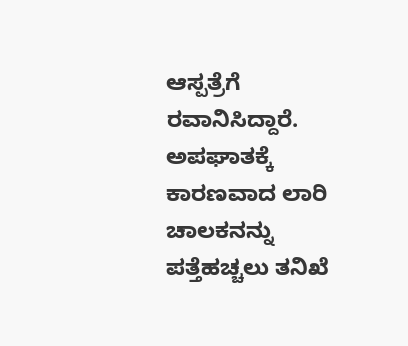ಆಸ್ಪತ್ರೆಗೆ ರವಾನಿಸಿದ್ದಾರೆ. ಅಪಘಾತಕ್ಕೆ ಕಾರಣವಾದ ಲಾರಿ ಚಾಲಕನನ್ನು ಪತ್ತೆಹಚ್ಚಲು ತನಿಖೆ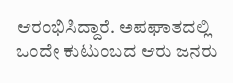ಆರಂಭಿಸಿದ್ದಾರೆ. ಅಪಘಾತದಲ್ಲಿ ಒಂದೇ ಕುಟುಂಬದ ಆರು ಜನರು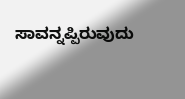ಸಾವನ್ನಪ್ಪಿರುವುದು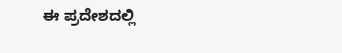ಈ ಪ್ರದೇಶದಲ್ಲಿ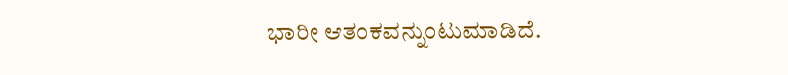ಭಾರೀ ಆತಂಕವನ್ನುಂಟುಮಾಡಿದೆ.